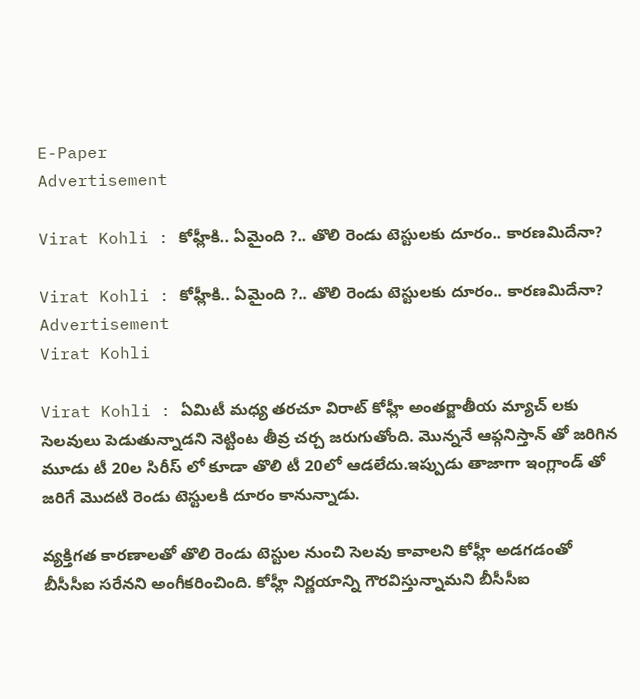E-Paper
Advertisement

Virat Kohli : కోహ్లీకి.. ఏమైంది ?.. తొలి రెండు టెస్టులకు దూరం.. కారణమిదేనా?

Virat Kohli : కోహ్లీకి.. ఏమైంది ?.. తొలి రెండు టెస్టులకు దూరం.. కారణమిదేనా?
Advertisement
Virat Kohli

Virat Kohli : ఏమిటీ మధ్య తరచూ విరాట్ కోహ్లీ అంతర్జాతీయ మ్యాచ్ లకు సెలవులు పెడుతున్నాడని నెట్టింట తీవ్ర చర్చ జరుగుతోంది. మొన్ననే ఆఫ్గనిస్తాన్ తో జరిగిన మూడు టీ 20ల సిరీస్ లో కూడా తొలి టీ 20లో ఆడలేదు.ఇప్పుడు తాజాగా ఇంగ్లాండ్ తో జరిగే మొదటి రెండు టెస్టులకి దూరం కానున్నాడు.

వ్యక్తిగత కారణాలతో తొలి రెండు టెస్టుల నుంచి సెలవు కావాలని కోహ్లీ అడగడంతో బీసీసీఐ సరేనని అంగీకరించింది. కోహ్లీ నిర్ణయాన్ని గౌరవిస్తున్నామని బీసీసీఐ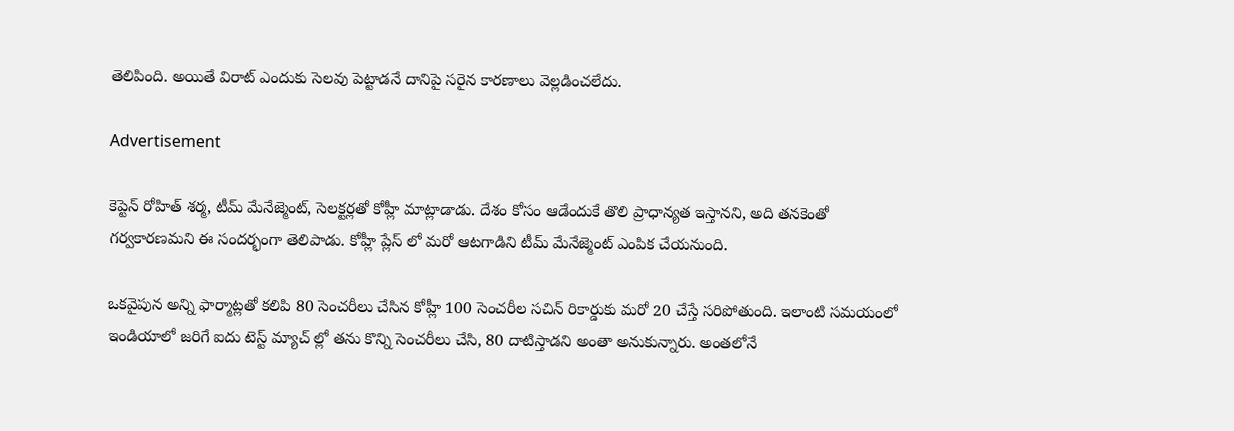తెలిపింది. అయితే విరాట్ ఎందుకు సెలవు పెట్టాడనే దానిపై సరైన కారణాలు వెల్లడించలేదు.

Advertisement

కెప్టెన్ రోహిత్ శర్మ, టీమ్ మేనేజ్మెంట్, సెలక్టర్లతో కోహ్లీ మాట్లాడాడు. దేశం కోసం ఆడేందుకే తొలి ప్రాధాన్యత ఇస్తానని, అది తనకెంతో గర్వకారణమని ఈ సందర్భంగా తెలిపాడు. కోహ్లీ ప్లేస్ లో మరో ఆటగాడిని టీమ్ మేనేజ్మెంట్ ఎంపిక చేయనుంది.

ఒకవైపున అన్ని ఫార్మాట్లతో కలిపి 80 సెంచరీలు చేసిన కోహ్లీ 100 సెంచరీల సచిన్ రికార్డుకు మరో 20 చేస్తే సరిపోతుంది. ఇలాంటి సమయంలో ఇండియాలో జరిగే ఐదు టెస్ట్ మ్యాచ్ ల్లో తను కొన్ని సెంచరీలు చేసి, 80 దాటిస్తాడని అంతా అనుకున్నారు. అంతలోనే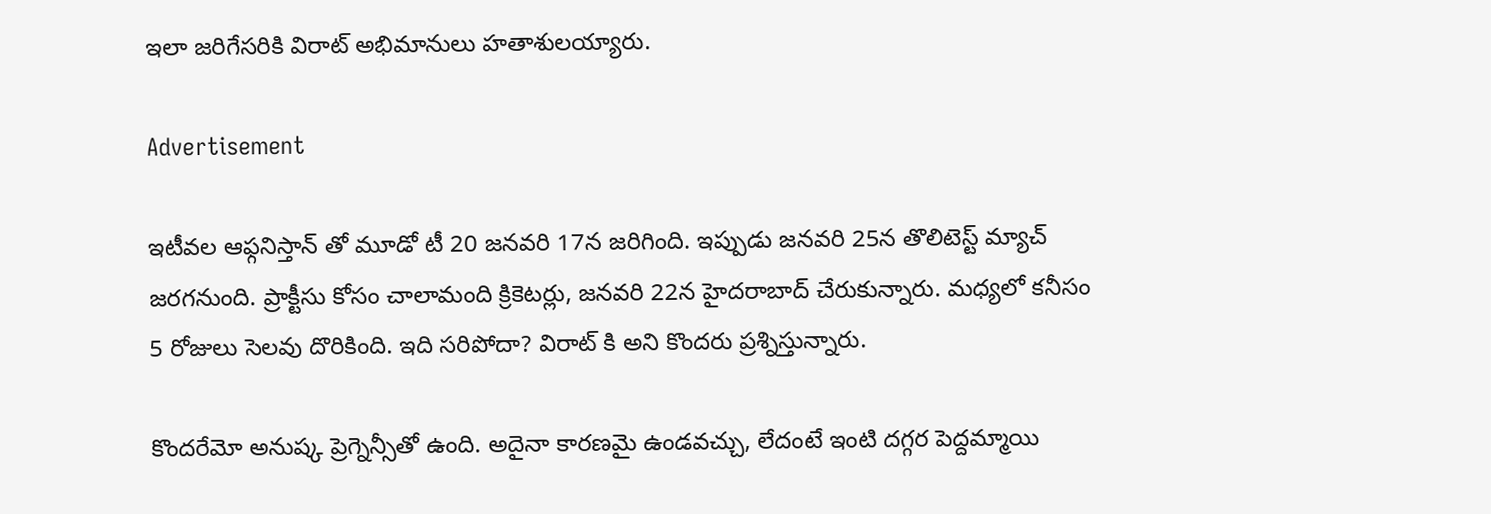ఇలా జరిగేసరికి విరాట్ అభిమానులు హతాశులయ్యారు.

Advertisement

ఇటీవల ఆఫ్గనిస్తాన్ తో మూడో టీ 20 జనవరి 17న జరిగింది. ఇప్పుడు జనవరి 25న తొలిటెస్ట్ మ్యాచ్ జరగనుంది. ప్రాక్టీసు కోసం చాలామంది క్రికెటర్లు, జనవరి 22న హైదరాబాద్ చేరుకున్నారు. మధ్యలో కనీసం 5 రోజులు సెలవు దొరికింది. ఇది సరిపోదా? విరాట్ కి అని కొందరు ప్రశ్నిస్తున్నారు.

కొందరేమో అనుష్క ప్రెగ్నెన్సీతో ఉంది. అదైనా కారణమై ఉండవచ్చు, లేదంటే ఇంటి దగ్గర పెద్దమ్మాయి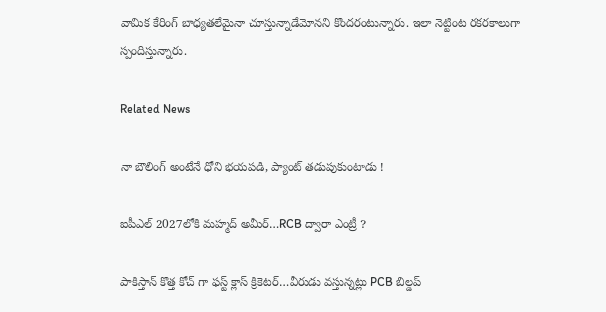వామిక కేరింగ్ బాధ్యతలేమైనా చూస్తున్నాడేమోనని కొందరంటున్నారు. ఇలా నెట్టింట రకరకాలుగా స్పందిస్తున్నారు.

Related News

నా బౌలింగ్ అంటేనే ధోని భ‌య‌ప‌డి, ప్యాంట్ త‌డుపుకుంటాడు !

ఐపీఎల్ 2027లోకి మహ్మద్ అమీర్…RCB ద్వారా ఎంట్రీ ?

పాకిస్తాన్ కొత్త‌ కోచ్ గా ఫ‌స్ట్ క్లాస్ క్రికెట‌ర్‌…వీరుడు వ‌స్తున్న‌ట్లు PCB బిల్డ‌ప్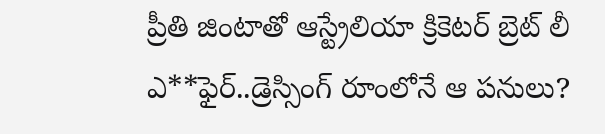ప్రీతి జింటాతో ఆస్ట్రేలియా క్రికెట‌ర్‌ బ్రెట్ లీ ఎ**ఫైర్‌..డ్రెస్సింగ్ రూంలోనే ఆ ప‌నులు?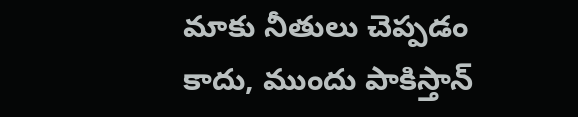మాకు నీతులు చెప్ప‌డం కాదు, ముందు పాకిస్తాన్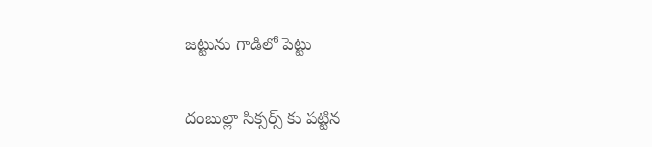జ‌ట్టును గాడిలో పెట్టు

దంబుల్లా సిక్సర్స్ కు ప‌ట్టిన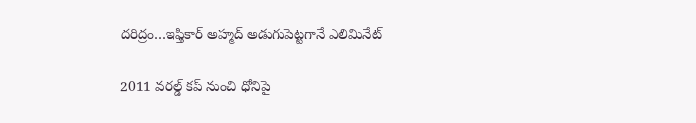ద‌రిద్రం…ఇఫ్తికార్ అహ్మద్ అడుగుపెట్ట‌గానే ఎలిమినేట్

2011 వ‌ర‌ల్డ్ క‌ప్ నుంచి ధోనిపై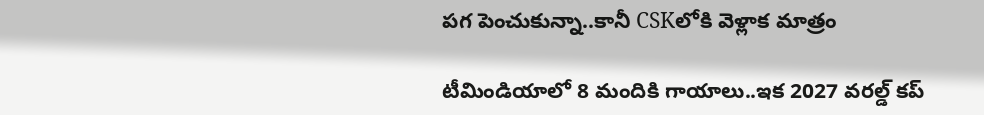ప‌గ పెంచుకున్నా..కానీ CSKలోకి వెళ్లాక మాత్రం

టీమిండియాలో 8 మందికి గాయాలు..ఇక 2027 వ‌ర‌ల్డ్ క‌ప్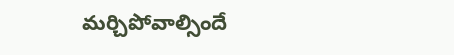మ‌ర్చిపోవాల్సిందే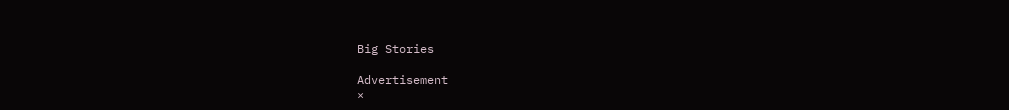Big Stories

Advertisement
×